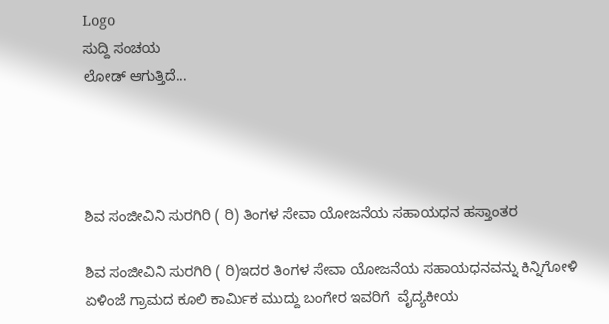Logo
ಸುದ್ದಿ ಸಂಚಯ
ಲೋಡ್ ಆಗುತ್ತಿದೆ...




ಶಿವ ಸಂಜೀವಿನಿ ಸುರಗಿರಿ ( ರಿ) ತಿಂಗಳ ಸೇವಾ ಯೋಜನೆಯ ಸಹಾಯಧನ ಹಸ್ತಾಂತರ

ಶಿವ ಸಂಜೀವಿನಿ ಸುರಗಿರಿ ( ರಿ)ಇದರ ತಿಂಗಳ ಸೇವಾ ಯೋಜನೆಯ ಸಹಾಯಧನವನ್ನು ಕಿನ್ನಿಗೋಳಿ ಏಳಿಂಜೆ ಗ್ರಾಮದ ಕೂಲಿ ಕಾರ್ಮಿಕ ಮುದ್ದು ಬಂಗೇರ ಇವರಿಗೆ  ವೈದ್ಯಕೀಯ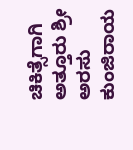ಚಿಕಿತ್ಸೆಗಾಗಿ  ಅತ್ತೂರು ಶ್ರೀ ಅರಸು ಕುಂಜಿರಾಯ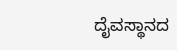ದೈವಸ್ಥಾನದ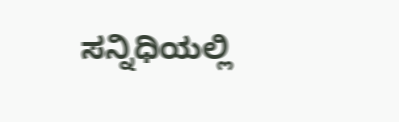ಸನ್ನಿಧಿಯಲ್ಲಿ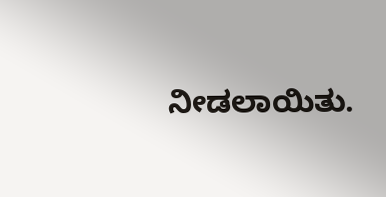ನೀಡಲಾಯಿತು.